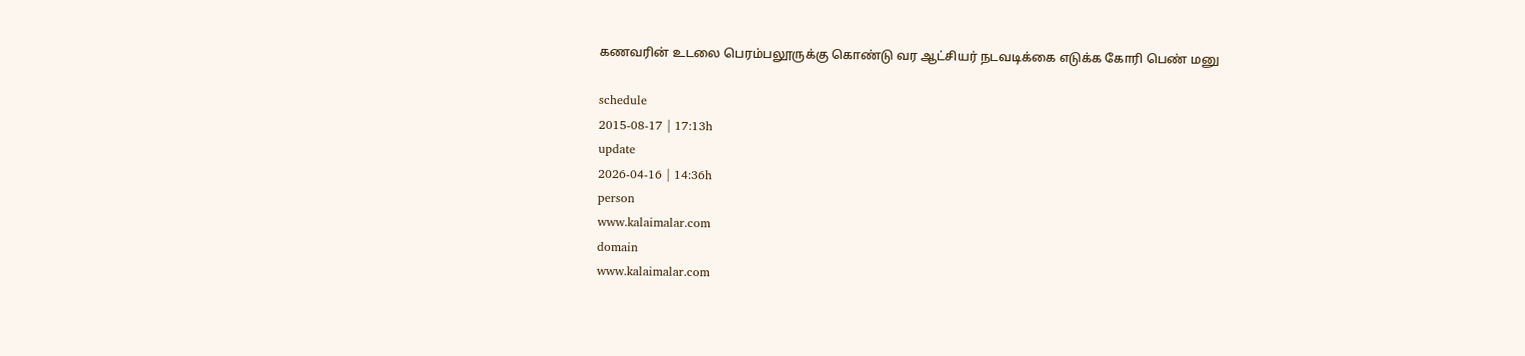கணவரின் உடலை பெரம்பலூருக்கு கொண்டு வர ஆட்சியர் நடவடிக்கை எடுக்க கோரி பெண் மனு

schedule
2015-08-17 | 17:13h
update
2026-04-16 | 14:36h
person
www.kalaimalar.com
domain
www.kalaimalar.com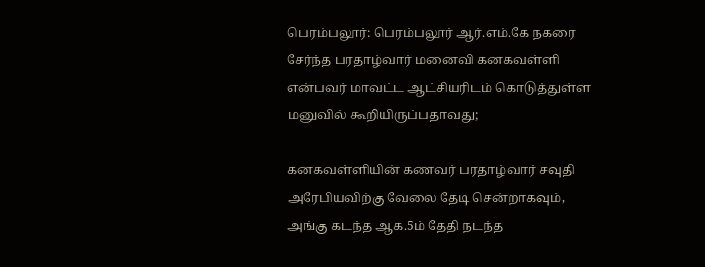பெரம்பலூர்: பெரம்பலூர் ஆர்.எம்.கே நகரை சேர்ந்த பரதாழ்வார் மனைவி கனகவள்ளி என்பவர் மாவட்ட ஆட்சியரிடம் கொடுத்துள்ள மனுவில் கூறியிருப்பதாவது;

கனகவள்ளியின் கணவர் பரதாழ்வார் சவுதி அரேபியவிற்கு வேலை தேடி சென்றாகவும், அங்கு கடந்த ஆக.5ம் தேதி நடந்த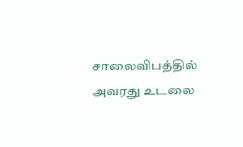சாலைவிபத்தில் அவரது உடலை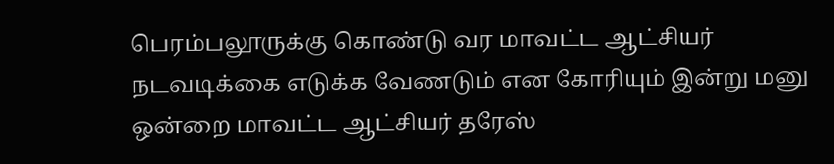பெரம்பலூருக்கு கொண்டு வர மாவட்ட ஆட்சியர் நடவடிக்கை எடுக்க வேணடும் என கோரியும் இன்று மனு ஒன்றை மாவட்ட ஆட்சியர் தரேஸ்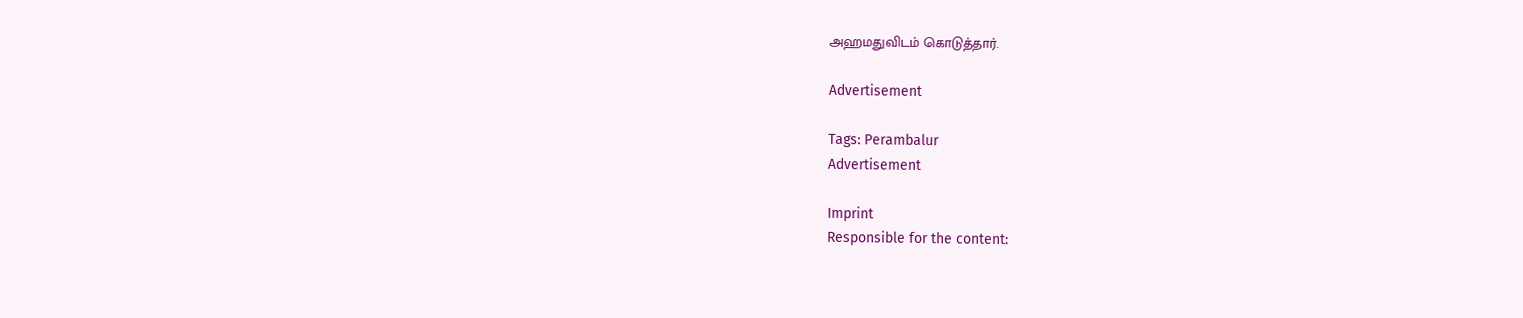அஹமதுவிடம் கொடுத்தார்.

Advertisement

Tags: Perambalur
Advertisement

Imprint
Responsible for the content: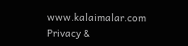www.kalaimalar.com
Privacy &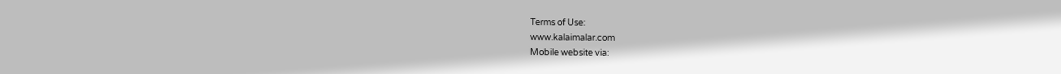Terms of Use:
www.kalaimalar.com
Mobile website via: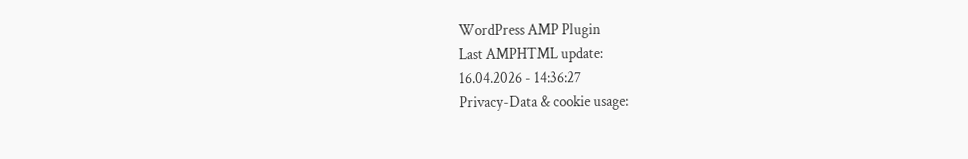WordPress AMP Plugin
Last AMPHTML update:
16.04.2026 - 14:36:27
Privacy-Data & cookie usage: